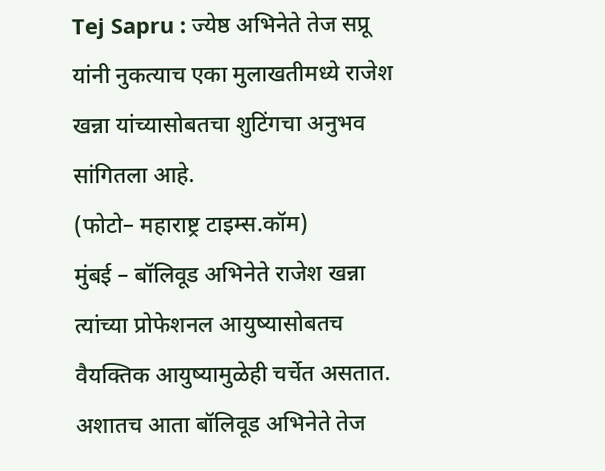Tej Sapru : ज्येष्ठ अभिनेते तेज सप्रू यांनी नुकत्याच एका मुलाखतीमध्ये राजेश खन्ना यांच्यासोबतचा शुटिंगचा अनुभव सांगितला आहे.
(फोटो– महाराष्ट्र टाइम्स.कॉम)
मुंबई – बॉलिवूड अभिनेते राजेश खन्ना त्यांच्या प्रोफेशनल आयुष्यासोबतच वैयक्तिक आयुष्यामुळेही चर्चेत असतात. अशातच आता बॉलिवूड अभिनेते तेज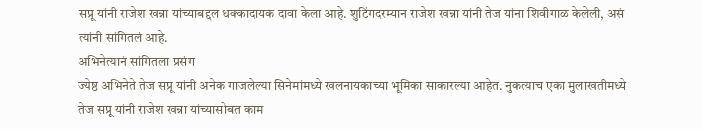सप्रू यांनी राजेश खन्ना यांच्याबद्दल धक्कादायक दावा केला आहे. शुटिंगदरम्यान राजेश खन्ना यांनी तेज यांना शिवीगाळ केलेली, असं त्यांनी सांगितलं आहे.
अभिनेत्यानं सांगितला प्रसंग
ज्येष्ठ अभिनेते तेज सप्रू यांनी अनेक गाजलेल्या सिनेमांमध्ये खलनायकाच्या भूमिका साकारल्या आहेत. नुकत्याच एका मुलाखतीमध्ये तेज सप्रू यांनी राजेश खन्ना यांच्यासोबत काम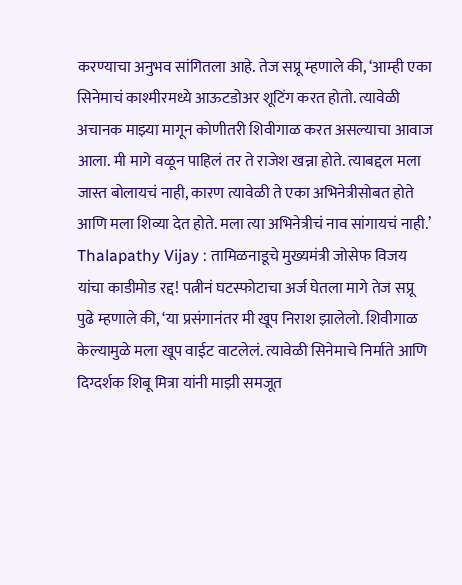करण्याचा अनुभव सांगितला आहे. तेज सप्रू म्हणाले की, ‘आम्ही एका सिनेमाचं काश्मीरमध्ये आऊटडोअर शूटिंग करत होतो. त्यावेळी अचानक माझ्या मागून कोणीतरी शिवीगाळ करत असल्याचा आवाज आला. मी मागे वळून पाहिलं तर ते राजेश खन्ना होते. त्याबद्दल मला जास्त बोलायचं नाही, कारण त्यावेळी ते एका अभिनेत्रीसोबत होते आणि मला शिव्या देत होते. मला त्या अभिनेत्रीचं नाव सांगायचं नाही.’
Thalapathy Vijay : तामिळनाडूचे मुख्यमंत्री जोसेफ विजय यांचा काडीमोड रद्द! पत्नीनं घटस्फोटाचा अर्ज घेतला मागे तेज सप्रू पुढे म्हणाले की, ‘या प्रसंगानंतर मी खूप निराश झालेलो. शिवीगाळ केल्यामुळे मला खूप वाईट वाटलेलं. त्यावेळी सिनेमाचे निर्माते आणि दिग्दर्शक शिबू मित्रा यांनी माझी समजूत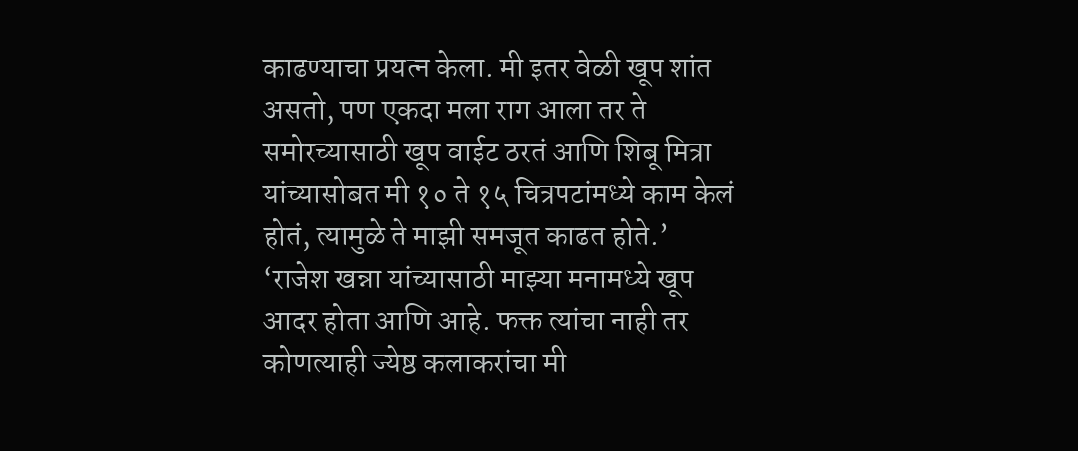काढण्याचा प्रयत्न केला. मी इतर वेळी खूप शांत असतो, पण एकदा मला राग आला तर ते समोरच्यासाठी खूप वाईट ठरतं आणि शिबू मित्रा यांच्यासोबत मी १० ते १५ चित्रपटांमध्ये काम केलं होतं, त्यामुळे ते माझी समजूत काढत होते.’
‘राजेश खन्ना यांच्यासाठी माझ्या मनामध्ये खूप आदर होता आणि आहे. फक्त त्यांचा नाही तर कोणत्याही ज्येष्ठ कलाकरांचा मी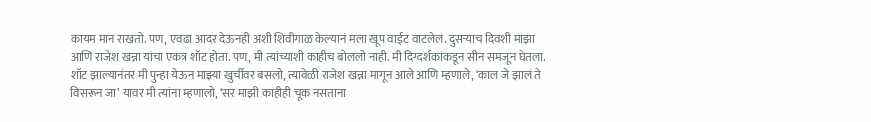कायम मान राखतो. पण, एवढा आदर देऊनही अशी शिवीगाळ केल्यानं मला खूप वाईट वाटलेलं. दुसऱ्याच दिवशी माझा आणि राजेश खन्ना यांचा एकत्र शॉट होता. पण, मी त्यांच्याशी काहीच बोललो नाही. मी दिग्दर्शकांकडून सीन समजून घेतला. शॉट झाल्यानंतर मी पुन्हा येऊन माझ्या खुर्चीवर बसलो, त्यावेळी राजेश खन्ना मागून आले आणि म्हणाले, ‘काल जे झालं ते विसरून जा’ यावर मी त्यांना म्हणालो, ‘सर माझी काहीही चूक नसताना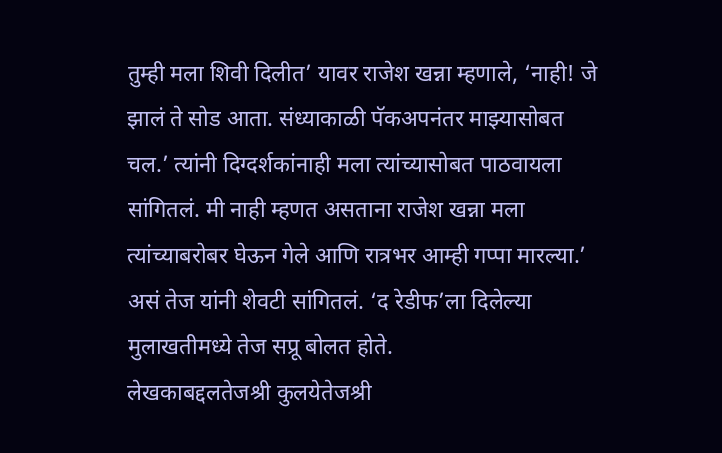तुम्ही मला शिवी दिलीत’ यावर राजेश खन्ना म्हणाले, ‘नाही! जे झालं ते सोड आता. संध्याकाळी पॅकअपनंतर माझ्यासोबत चल.’ त्यांनी दिग्दर्शकांनाही मला त्यांच्यासोबत पाठवायला सांगितलं. मी नाही म्हणत असताना राजेश खन्ना मला त्यांच्याबरोबर घेऊन गेले आणि रात्रभर आम्ही गप्पा मारल्या.’ असं तेज यांनी शेवटी सांगितलं. ‘द रेडीफ’ला दिलेल्या मुलाखतीमध्ये तेज सप्रू बोलत होते.
लेखकाबद्दलतेजश्री कुलयेतेजश्री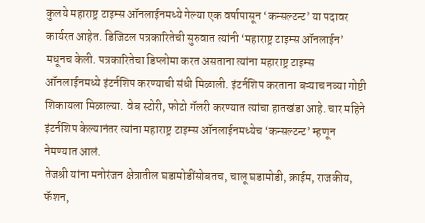कुलये महाराष्ट्र टाइम्स ऑनलाईनमध्ये गेल्या एक वर्षापासून ‘कन्सल्टन्ट’ या पदावर कार्यरत आहेत. डिजिटल पत्रकारितेची सुरुवात त्यांनी ‘महाराष्ट्र टाइम्स ऑनलाईन’ मधूनच केली. पत्रकारितेचा डिप्लोमा करत असताना त्यांना महाराष्ट्र टाइम्स ऑनलाईनमध्ये इंटर्नशिप करण्याची संधी मिळाली. इंटर्नशिप करताना बऱ्याच नव्या गोष्टी शिकायला मिळाल्या. वेब स्टोरी, फोटो गॅलरी करण्यात त्यांचा हातखंडा आहे. चार महिने इंटर्नशिप केल्यानंतर त्यांना महाराष्ट्र टाइम्स ऑनलाईनमध्येच ‘कन्सल्टन्ट’ म्हणून नेमण्यात आलं.
तेजश्री यांना मनोरंजन क्षेत्रातील घडामोडींसोबतच, चालू घडामोडी, क्राईम, राजकीय, फॅशन,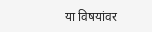या विषयांवर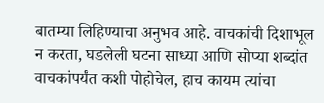बातम्या लिहिण्याचा अनुभव आहे. वाचकांची दिशाभूल न करता, घडलेली घटना साध्या आणि सोप्या शब्दांत वाचकांपर्यंत कशी पोहोचेल, हाच कायम त्यांचा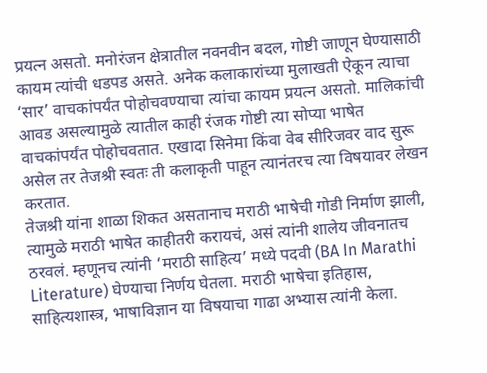प्रयत्न असतो. मनोरंजन क्षेत्रातील नवनवीन बदल, गोष्टी जाणून घेण्यासाठी कायम त्यांची धडपड असते. अनेक कलाकारांच्या मुलाखती ऐकून त्याचा ‘सार’ वाचकांपर्यंत पोहोचवण्याचा त्यांचा कायम प्रयत्न असतो. मालिकांची आवड असल्यामुळे त्यातील काही रंजक गोष्टी त्या सोप्या भाषेत वाचकांपर्यंत पोहोचवतात. एखादा सिनेमा किंवा वेब सीरिजवर वाद सुरू असेल तर तेजश्री स्वतः ती कलाकृती पाहून त्यानंतरच त्या विषयावर लेखन करतात.
तेजश्री यांना शाळा शिकत असतानाच मराठी भाषेची गोडी निर्माण झाली, त्यामुळे मराठी भाषेत काहीतरी करायचं, असं त्यांनी शालेय जीवनातच ठरवलं. म्हणूनच त्यांनी ‘मराठी साहित्य’ मध्ये पदवी (BA In Marathi Literature) घेण्याचा निर्णय घेतला. मराठी भाषेचा इतिहास, साहित्यशास्त्र, भाषाविज्ञान या विषयाचा गाढा अभ्यास त्यांनी केला.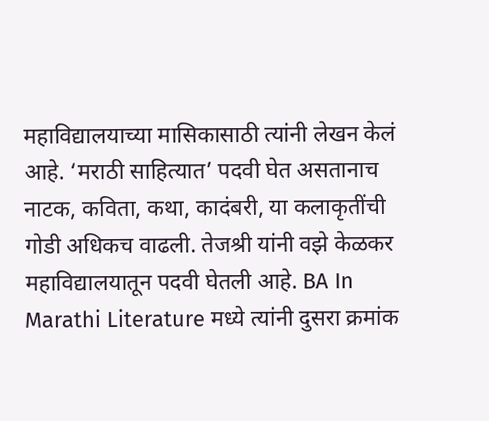महाविद्यालयाच्या मासिकासाठी त्यांनी लेखन केलं आहे. ‘मराठी साहित्यात’ पदवी घेत असतानाच नाटक, कविता, कथा, कादंबरी, या कलाकृतींची गोडी अधिकच वाढली. तेजश्री यांनी वझे केळकर महाविद्यालयातून पदवी घेतली आहे. BA In Marathi Literature मध्ये त्यांनी दुसरा क्रमांक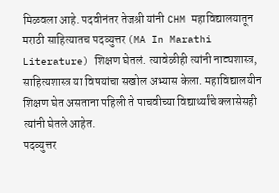मिळवला आहे. पदवीनंतर तेजश्री यांनी CHM महाविद्यालयातून मराठी साहित्यातच पदव्युत्तर (MA In Marathi Literature) शिक्षण घेतलं. त्यावेळीही त्यांनी नाट्यशास्त्र, साहित्यशास्त्र या विषयांचा सखोल अभ्यास केला. महाविद्यालयीन शिक्षण घेत असताना पहिली ते पाचवीच्या विद्यार्थ्यांचे क्लासेसही त्यांनी घेतले आहेत.
पदव्युत्तर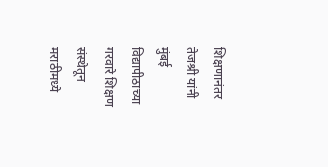शिक्षणानंतर तेजश्री यांनी मुंबई विद्यापीठाच्या गरवारे शिक्षण संस्थेतून मराठीमध्ये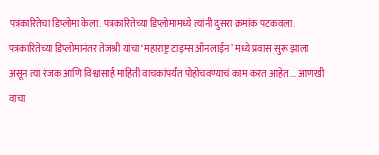पत्रकारितेचा डिप्लोमा केला. पत्रकारितेच्या डिप्लोमामध्ये त्यांनी दुसरा क्रमांक पटकवला. पत्रकारितेच्या डिप्लोमानंतर तेजश्री यांचा ‘महाराष्ट्र टाइम्स ऑनलाईन’ मध्ये प्रवास सुरू झाला असून त्या रंजक आणि विश्वासार्ह माहिती वाचकांपर्यंत पोहोचवण्याचं काम करत आहेत.… आणखी वाचा